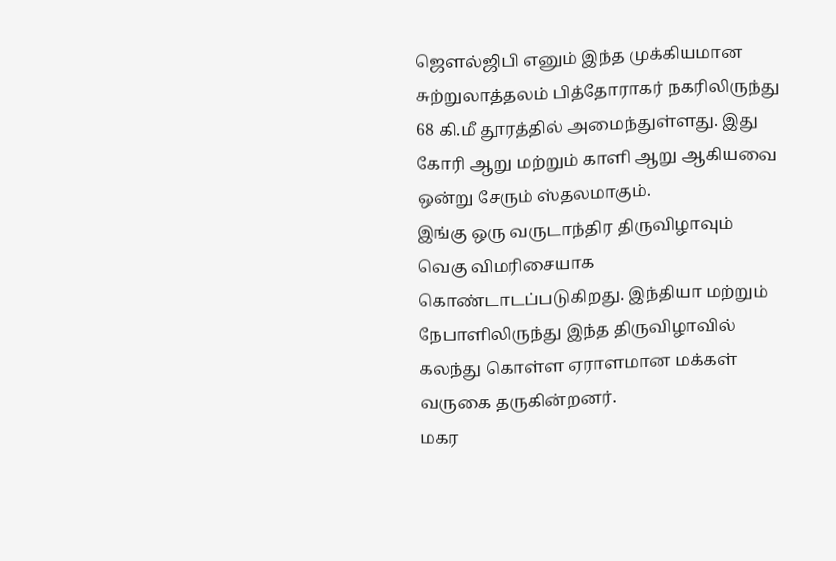ஜௌல்ஜிபி எனும் இந்த முக்கியமான சுற்றுலாத்தலம் பித்தோராகர் நகரிலிருந்து 68 கி.மீ தூரத்தில் அமைந்துள்ளது. இது கோரி ஆறு மற்றும் காளி ஆறு ஆகியவை ஒன்று சேரும் ஸ்தலமாகும்.
இங்கு ஒரு வருடாந்திர திருவிழாவும் வெகு விமரிசையாக கொண்டாடப்படுகிறது. இந்தியா மற்றும் நேபாளிலிருந்து இந்த திருவிழாவில் கலந்து கொள்ள ஏராளமான மக்கள் வருகை தருகின்றனர்.
மகர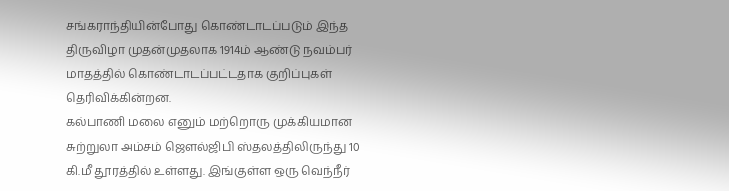சங்கராந்தியின்போது கொண்டாடப்படும் இந்த திருவிழா முதன்முதலாக 1914ம் ஆண்டு நவம்பர் மாதத்தில் கொண்டாடப்பட்டதாக குறிப்புகள் தெரிவிக்கின்றன.
கல்பாணி மலை எனும் மற்றொரு முக்கியமான சுற்றுலா அம்சம் ஜௌல்ஜிபி ஸ்தலத்திலிருந்து 10 கி.மீ தூரத்தில் உள்ளது. இங்குள்ள ஒரு வெந்நீர்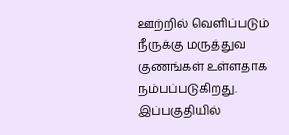ஊற்றில் வெளிப்படும் நீருக்கு மருத்துவ குணங்கள் உள்ளதாக நம்பப்படுகிறது. இப்பகுதியில்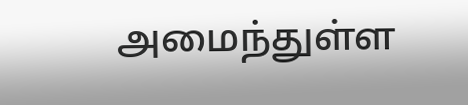அமைந்துள்ள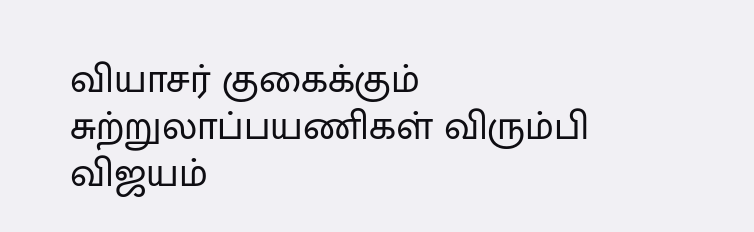வியாசர் குகைக்கும் சுற்றுலாப்பயணிகள் விரும்பி விஜயம்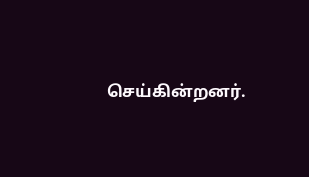செய்கின்றனர்.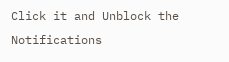Click it and Unblock the Notifications